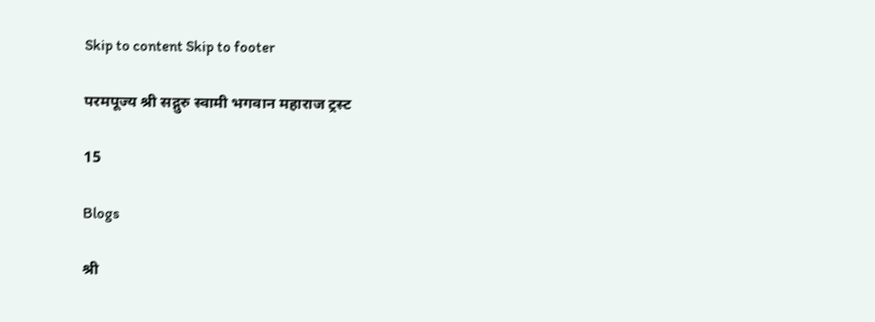Skip to content Skip to footer

परमपूज्य श्री सद्गुरु स्वामी भगवान महाराज ट्रस्ट

15

Blogs

श्री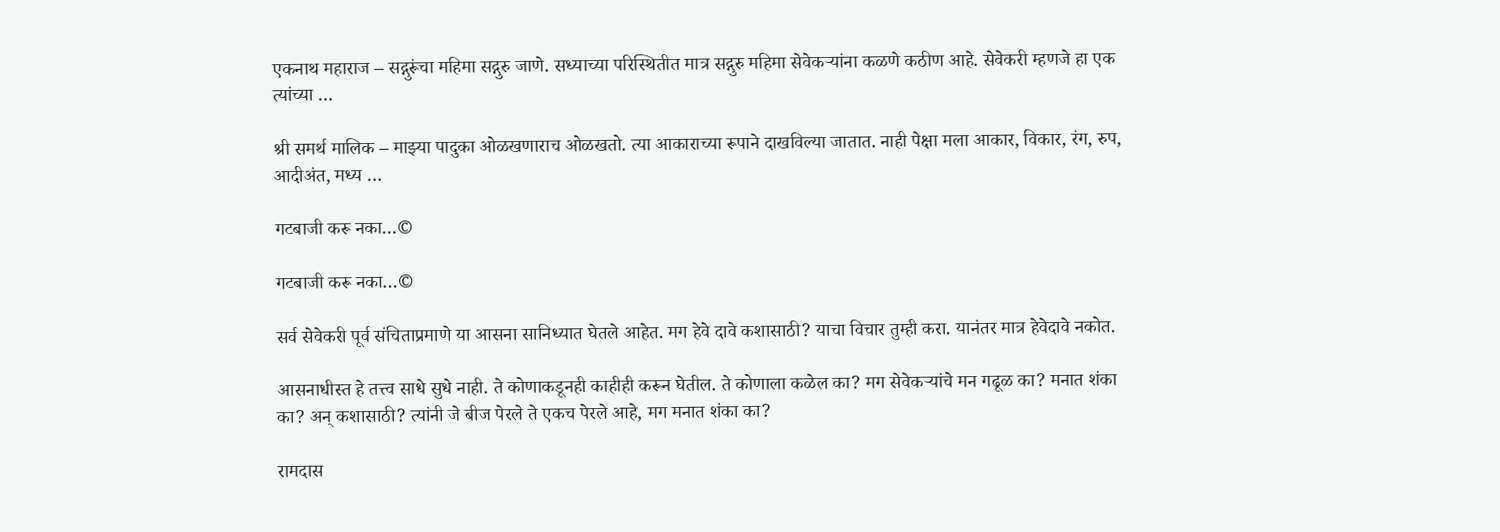एकनाथ महाराज – सद्गुरूंचा महिमा सद्गुरु जाणे. सध्याच्या परिस्थितीत मात्र सद्गुरु महिमा सेवेकर्‍यांना कळणे कठीण आहे. सेवेकरी म्हणजे हा एक त्यांच्या …

श्री समर्थ मालिक – माझ्या पादुका ओळखणाराच ओळखतो. त्या आकाराच्या रूपाने दाखविल्या जातात. नाही पेक्षा मला आकार, विकार, रंग, रुप, आदीअंत, मध्य …

गटबाजी करू नका…©

गटबाजी करू नका…©

सर्व सेवेकरी पूर्व संचिताप्रमाणे या आसना सानिध्यात घेतले आहेत. मग हेवे दावे कशासाठी? याचा विचार तुम्ही करा. यानंतर मात्र हेवेदावे नकोत.

आसनाधीस्त हे तत्त्व साधे सुधे नाही. ते कोणाकडूनही काहीही करून घेतील. ते कोणाला कळेल का? मग सेवेकऱ्यांचे मन गढूळ का? मनात शंका का? अन् कशासाठी? त्यांनी जे बीज पेरले ते एकच पेरले आहे, मग मनात शंका का?

रामदास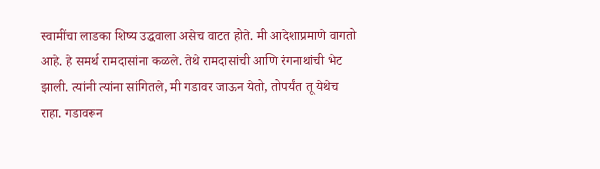स्वामींचा लाडका शिष्य उद्धवाला असेच वाटत होते. मी आदेशाप्रमाणे वागतो आहे. हे समर्थ रामदासांना कळले. तेथे रामदासांची आणि रंगनाथांची भेट झाली. त्यांनी त्यांना सांगितले, मी गडावर जाऊन येतो, तोपर्यंत तू येथेच राहा. गडावरून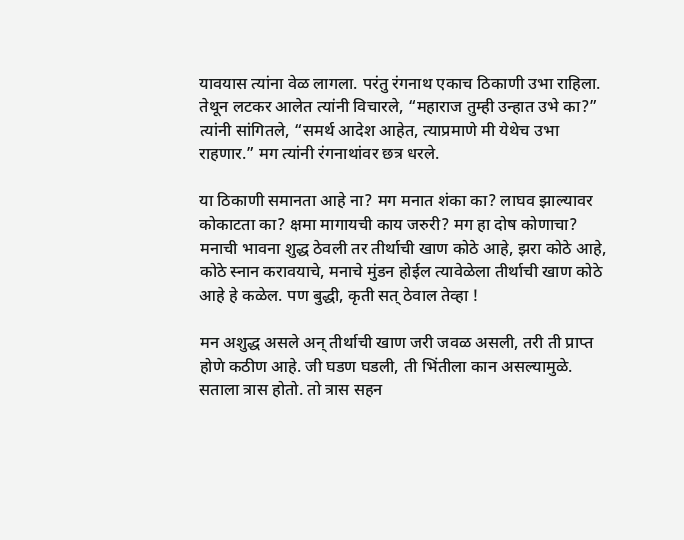यावयास त्यांना वेळ लागला. परंतु रंगनाथ एकाच ठिकाणी उभा राहिला. तेथून लटकर आलेत त्यांनी विचारले, “महाराज तुम्ही उन्हात उभे का?” त्यांनी सांगितले, “समर्थ आदेश आहेत, त्याप्रमाणे मी येथेच उभा राहणार.” मग त्यांनी रंगनाथांवर छत्र धरले.

या ठिकाणी समानता आहे ना? मग मनात शंका का? लाघव झाल्यावर कोकाटता का? क्षमा मागायची काय जरुरी? मग हा दोष कोणाचा? मनाची भावना शुद्ध ठेवली तर तीर्थाची खाण कोठे आहे, झरा कोठे आहे, कोठे स्नान करावयाचे, मनाचे मुंडन होईल त्यावेळेला तीर्थाची खाण कोठे आहे हे कळेल. पण बुद्धी, कृती सत् ठेवाल तेव्हा !

मन अशुद्ध असले अन् तीर्थाची खाण जरी जवळ असली, तरी ती प्राप्त होणे कठीण आहे. जी घडण घडली, ती भिंतीला कान असल्यामुळे. सताला त्रास होतो. तो त्रास सहन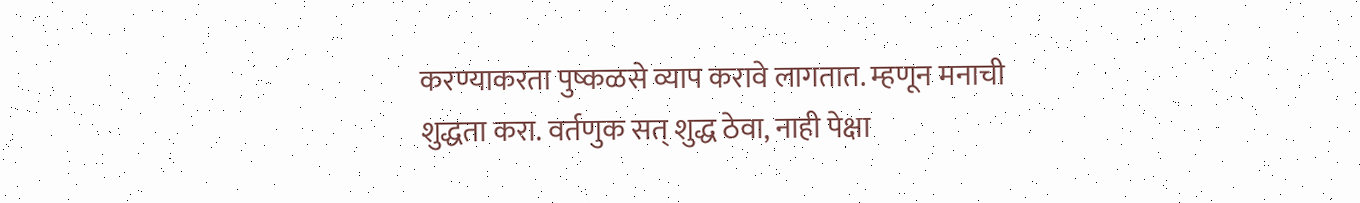करण्याकरता पुष्कळसे व्याप करावे लागतात. म्हणून मनाची शुद्धता करा. वर्तणुक सत् शुद्ध ठेवा, नाही पेक्षा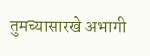तुमच्यासारखे अभागी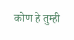कोण हे तुम्ही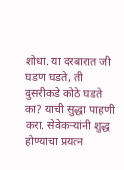शोधा. या दरबारात जी घडण घडते, ती दुसरीकडे कोठे घडते का? याची सुद्धा पाहणी करा. सेवेकर्‍यांनी शुद्ध होण्याचा प्रयत्न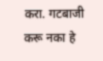करा. गटबाजी करू नका हे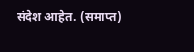संदेश आहेत. (समाप्त)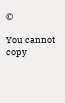©

You cannot copy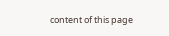content of this page